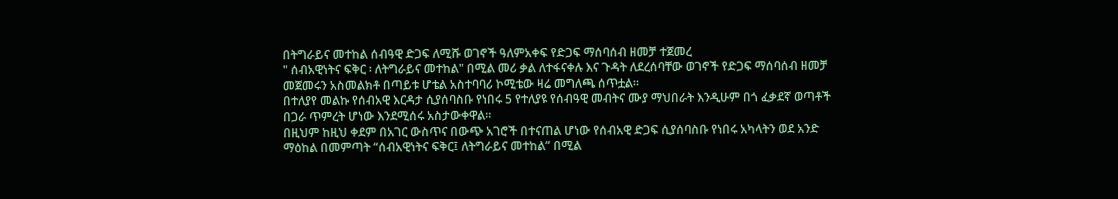በትግራይና መተከል ሰብዓዊ ድጋፍ ለሚሹ ወገኖች ዓለምአቀፍ የድጋፍ ማሰባሰብ ዘመቻ ተጀመረ
" ሰብአዊነትና ፍቅር ፡ ለትግራይና መተከል" በሚል መሪ ቃል ለተፋናቀሉ እና ጉዳት ለደረሰባቸው ወገኖች የድጋፍ ማሰባሰብ ዘመቻ መጀመሩን አስመልክቶ በጣይቱ ሆቴል አስተባባሪ ኮሚቴው ዛሬ መግለጫ ሰጥቷል።
በተለያየ መልኩ የሰብአዊ እርዳታ ሲያሰባስቡ የነበሩ 5 የተለያዩ የሰብዓዊ መብትና ሙያ ማህበራት እንዲሁም በጎ ፈቃደኛ ወጣቶች በጋራ ጥምረት ሆነው እንደሚሰሩ አስታውቀዋል።
በዚህም ከዚህ ቀደም በአገር ውስጥና በውጭ አገሮች በተናጠል ሆነው የሰብአዊ ድጋፍ ሲያሰባስቡ የነበሩ አካላትን ወደ አንድ ማዕከል በመምጣት “ሰብአዊነትና ፍቅር፤ ለትግራይና መተከል” በሚል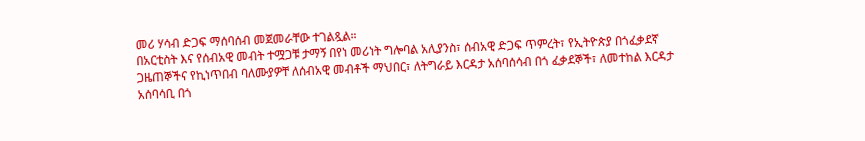መሪ ሃሳብ ድጋፍ ማሰባሰብ መጀመራቸው ተገልጿል።
በአርቲስት እና የሰብአዊ መብት ተሟጋቹ ታማኝ በየነ መሪነት ግሎባል አሊያንስ፣ ሰብአዊ ድጋፍ ጥምረት፣ የኢትዮጵያ በጎፈቃደኛ ጋዜጠኞችና የኪነጥበብ ባለሙያዎቸ ለሰብአዊ መብቶች ማህበር፣ ለትግራይ እርዳታ አሰባሰሳብ በጎ ፈቃደኞች፣ ለመተከል እርዳታ አሰባሳቢ በጎ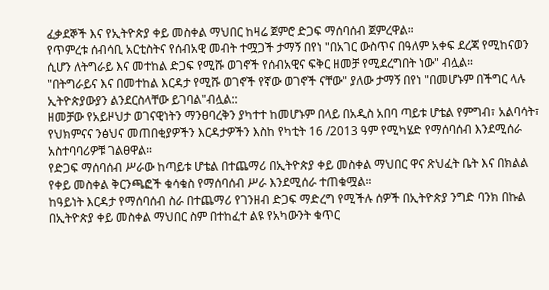ፈቃደኞች እና የኢትዮጵያ ቀይ መስቀል ማህበር ከዛሬ ጀምሮ ድጋፍ ማሰባሰብ ጀምረዋል።
የጥምረቱ ሰብሳቢ አርቲስትና የሰብአዊ መብት ተሟጋች ታማኝ በየነ "በአገር ውስጥና በዓለም አቀፍ ደረጃ የሚከናወን ሲሆን ለትግራይ እና መተከል ድጋፍ የሚሹ ወገኖች የሰብአዊና ፍቅር ዘመቻ የሚደረግበት ነው" ብሏል።
"በትግራይና እና በመተከል እርዳታ የሚሹ ወገኖች የኛው ወገኖች ናቸው" ያለው ታማኝ በየነ "በመሆኑም በችግር ላሉ ኢትዮጵያውያን ልንደርስላቸው ይገባል"ብሏል::
ዘመቻው የአይዞህታ ወገናዊነትን ማንፀባረቅን ያካተተ ከመሆኑም በላይ በአዲስ አበባ ጣይቱ ሆቴል የምግብ፣ አልባሳት፣ የህክምናና ንፅህና መጠበቂያዎችን እርዳታዎችን እስከ የካቲት 16 /2013 ዓም የሚካሄድ የማሰባሰብ እንደሚሰራ አስተባባሪዎቹ ገልፀዋል።
የድጋፍ ማሰባሰብ ሥራው ከጣይቱ ሆቴል በተጨማሪ በኢትዮጵያ ቀይ መስቀል ማህበር ዋና ጽህፈት ቤት እና በክልል የቀይ መስቀል ቅርንጫፎች ቁሳቁስ የማሰባሰብ ሥራ እንደሚሰራ ተጠቁሟል።
ከዓይነት እርዳታ የማሰባሰብ ስራ በተጨማሪ የገንዘብ ድጋፍ ማድረግ የሚችሉ ሰዎች በኢትዮጵያ ንግድ ባንክ በኩል በኢትዮጵያ ቀይ መስቀል ማህበር ስም በተከፈተ ልዩ የአካውንት ቁጥር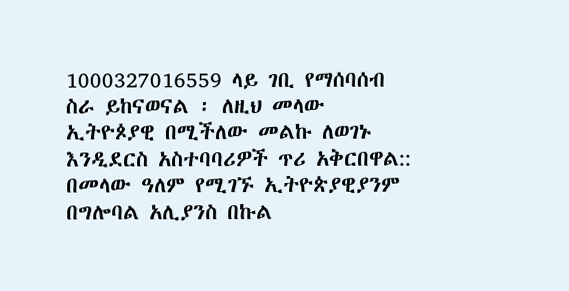1000327016559 ላይ ገቢ የማሰባሰብ ስራ ይከናወናል ፡ ለዚህ መላው ኢትዮጶያዊ በሚችለው መልኩ ለወገኑ እንዲደርስ አስተባባሪዎች ጥሪ አቅርበዋል::
በመላው ዓለም የሚገኙ ኢትዮጵያዊያንም በግሎባል አሊያንስ በኩል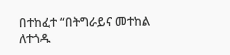በተከፈተ “በትግራይና መተከል ለተጎዱ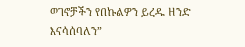ወገኖቻችን የበኩልዎን ይረዱ ዘንድ እናሳሰባለን”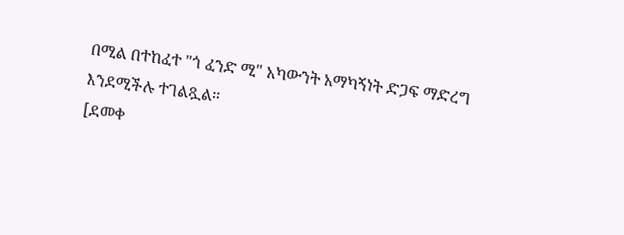በሚል በተከፈተ "ጎ ፈንድ ሚ" አካውንት አማካኝነት ድጋፍ ማድረግ እንደሚችሉ ተገልጿል።
[ደመቀ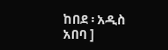ከበደ ፡ አዲስ አበባ ]